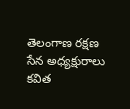తెలంగాణ రక్షణ సేన అధ్యక్షురాలు కవిత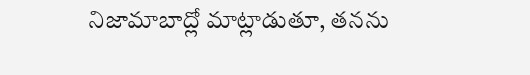నిజామాబాద్లో మాట్లాడుతూ, తనను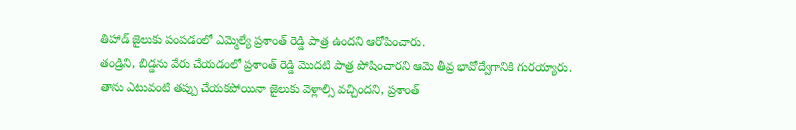తిహాడ్ జైలుకు పంపడంలో ఎమ్మెల్యే ప్రశాంత్ రెడ్డి పాత్ర ఉందని ఆరోపించారు.
తండ్రిని, బిడ్డను వేరు చేయడంలో ప్రశాంత్ రెడ్డి మొదటి పాత్ర పోషించారని ఆమె తీవ్ర భావోద్వేగానికి గురయ్యారు.
తాను ఎటువంటి తప్పు చేయకపోయినా జైలుకు వెళ్లాల్సి వచ్చిందని, ప్రశాంత్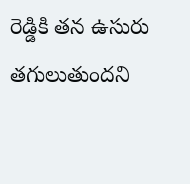రెడ్డికి తన ఉసురు తగులుతుందని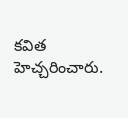కవిత హెచ్చరించారు.